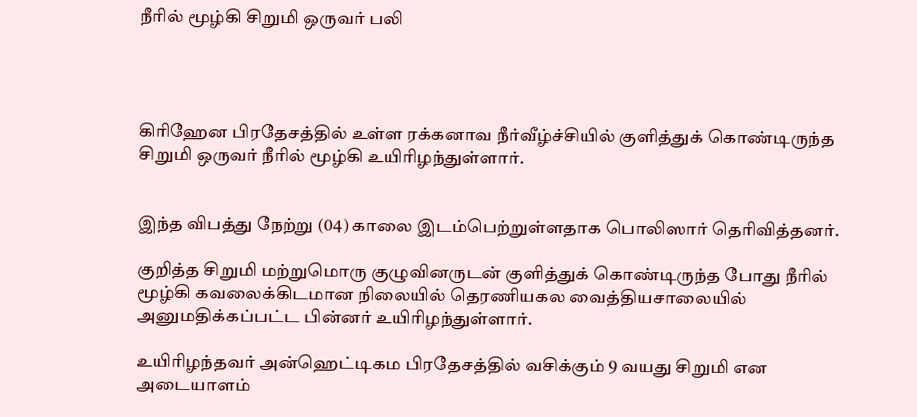நீரில் மூழ்கி சிறுமி ஒருவர் பலி




கிரிஹேன பிரதேசத்தில் உள்ள ரக்கனாவ நீர்வீழ்ச்சியில் குளித்துக் கொண்டிருந்த சிறுமி ஒருவர் நீரில் மூழ்கி உயிரிழந்துள்ளார்.


இந்த விபத்து நேற்று (04) காலை இடம்பெற்றுள்ளதாக பொலிஸார் தெரிவித்தனர்.

குறித்த சிறுமி மற்றுமொரு குழுவினருடன் குளித்துக் கொண்டிருந்த போது நீரில் மூழ்கி கவலைக்கிடமான நிலையில் தெரணியகல வைத்தியசாலையில் அனுமதிக்கப்பட்ட பின்னர் உயிரிழந்துள்ளார்.

உயிரிழந்தவர் அன்ஹெட்டிகம பிரதேசத்தில் வசிக்கும் 9 வயது சிறுமி என அடையாளம்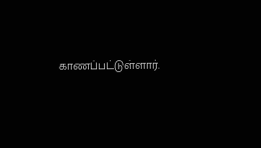காணப்பட்டுள்ளார்.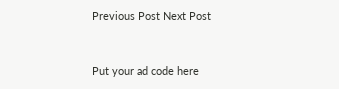Previous Post Next Post


Put your ad code here